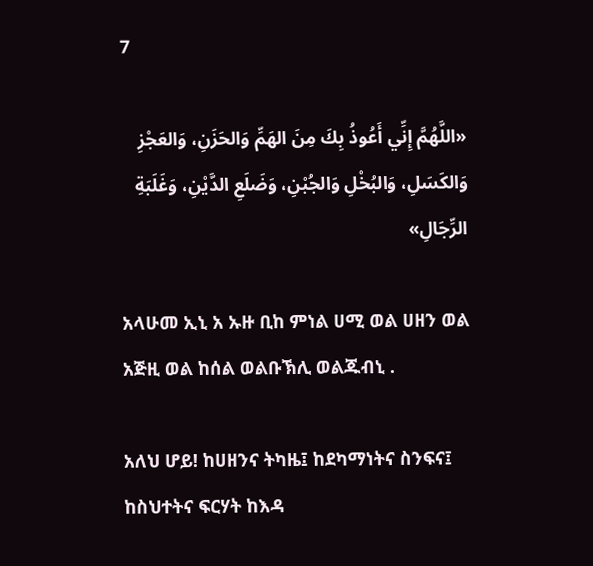7

«اللَّهُمَّ إِنِّي أَعُوذُ بِكَ مِنَ الهَمِّ وَالحَزَنِ، وَالعَجْزِ وَالكَسَلِ، وَالبُخْلِ وَالجُبْنِ، وَضَلَعِ الدَّيْنِ، وَغَلَبَةِ الرِّجَالِ»

አላሁመ ኢኒ አ ኡዙ ቢከ ምነል ሀሚ ወል ሀዘን ወል አጅዚ ወል ከሰል ወልቡኽሊ ወልጁብኒ .

አለህ ሆይ! ከሀዘንና ትካዜ፤ ከደካማነትና ስንፍና፤ ከስህተትና ፍርሃት ከእዳ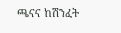ጫናና ከሽንፈት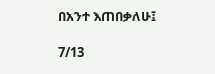በአንተ እጠበቃለሁ፤

7/13